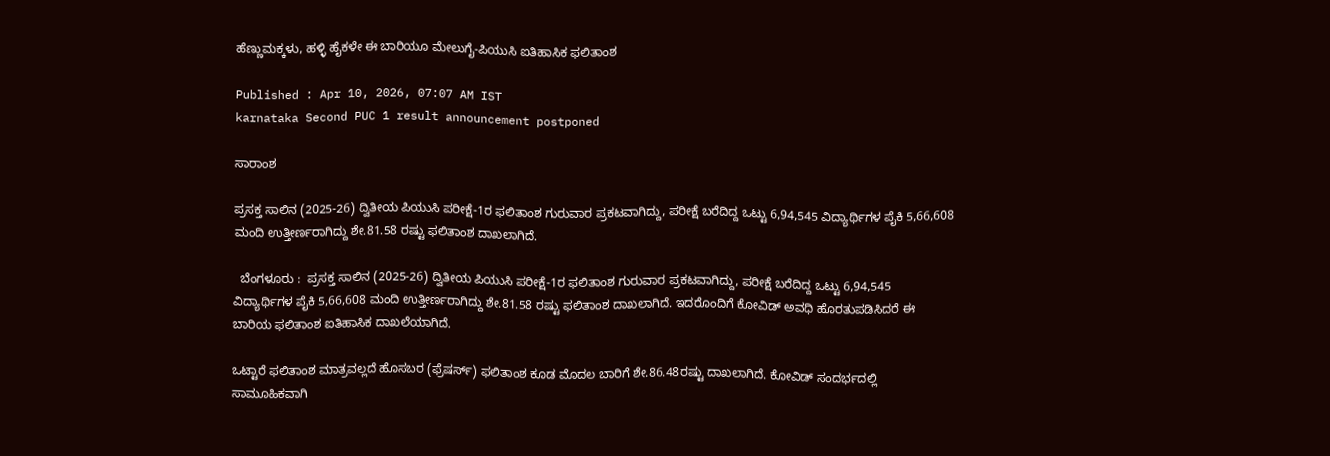ಹೆಣ್ಣುಮಕ್ಕಳು, ಹಳ್ಳಿ ಹೈಕಳೇ ಈ ಬಾರಿಯೂ ಮೇಲುಗೈ-ಪಿಯುಸಿ ಐತಿಹಾಸಿಕ ಫಲಿತಾಂಶ

Published : Apr 10, 2026, 07:07 AM IST
karnataka Second PUC 1 result announcement postponed

ಸಾರಾಂಶ

ಪ್ರಸಕ್ತ ಸಾಲಿನ (2025-26) ದ್ವಿತೀಯ ಪಿಯುಸಿ ಪರೀಕ್ಷೆ-1ರ ಫಲಿತಾಂಶ ಗುರುವಾರ ಪ್ರಕಟವಾಗಿದ್ದು, ಪರೀಕ್ಷೆ ಬರೆದಿದ್ದ ಒಟ್ಟು 6,94,545 ವಿದ್ಯಾರ್ಥಿಗಳ ಪೈಕಿ 5,66,608 ಮಂದಿ ಉತ್ತೀರ್ಣರಾಗಿದ್ದು ಶೇ.81.58 ರಷ್ಟು ಫಲಿತಾಂಶ ದಾಖಲಾಗಿದೆ.

  ಬೆಂಗಳೂರು :  ಪ್ರಸಕ್ತ ಸಾಲಿನ (2025-26) ದ್ವಿತೀಯ ಪಿಯುಸಿ ಪರೀಕ್ಷೆ-1ರ ಫಲಿತಾಂಶ ಗುರುವಾರ ಪ್ರಕಟವಾಗಿದ್ದು, ಪರೀಕ್ಷೆ ಬರೆದಿದ್ದ ಒಟ್ಟು 6,94,545 ವಿದ್ಯಾರ್ಥಿಗಳ ಪೈಕಿ 5,66,608 ಮಂದಿ ಉತ್ತೀರ್ಣರಾಗಿದ್ದು ಶೇ.81.58 ರಷ್ಟು ಫಲಿತಾಂಶ ದಾಖಲಾಗಿದೆ. ಇದರೊಂದಿಗೆ ಕೋವಿಡ್‌ ಅವಧಿ ಹೊರತುಪಡಿಸಿದರೆ ಈ ಬಾರಿಯ ಫಲಿತಾಂಶ ಐತಿಹಾಸಿಕ ದಾಖಲೆಯಾಗಿದೆ.

ಒಟ್ಟಾರೆ ಫಲಿತಾಂಶ ಮಾತ್ರವಲ್ಲದೆ ಹೊಸಬರ (ಫ್ರೆಷರ್ಸ್‌) ಫಲಿತಾಂಶ ಕೂಡ ಮೊದಲ ಬಾರಿಗೆ ಶೇ.86.48ರಷ್ಟು ದಾಖಲಾಗಿದೆ. ಕೋವಿಡ್‌ ಸಂದರ್ಭದಲ್ಲಿ ಸಾಮೂಹಿಕವಾಗಿ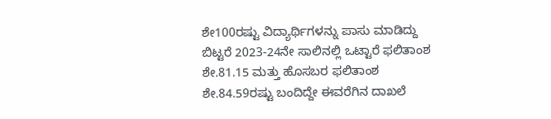ಶೇ100ರಷ್ಟು ವಿದ್ಯಾರ್ಥಿಗಳನ್ನು ಪಾಸು ಮಾಡಿದ್ದು ಬಿಟ್ಟರೆ 2023-24ನೇ ಸಾಲಿನಲ್ಲಿ ಒಟ್ಟಾರೆ ಫಲಿತಾಂಶ ಶೇ.81.15 ಮತ್ತು ಹೊಸಬರ ಫಲಿತಾಂಶ ಶೇ.84.59ರಷ್ಟು ಬಂದಿದ್ದೇ ಈವರೆಗಿನ ದಾಖಲೆ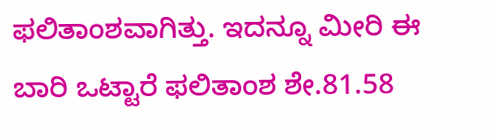ಫಲಿತಾಂಶವಾಗಿತ್ತು. ಇದನ್ನೂ ಮೀರಿ ಈ ಬಾರಿ ಒಟ್ಟಾರೆ ಫಲಿತಾಂಶ ಶೇ.81.58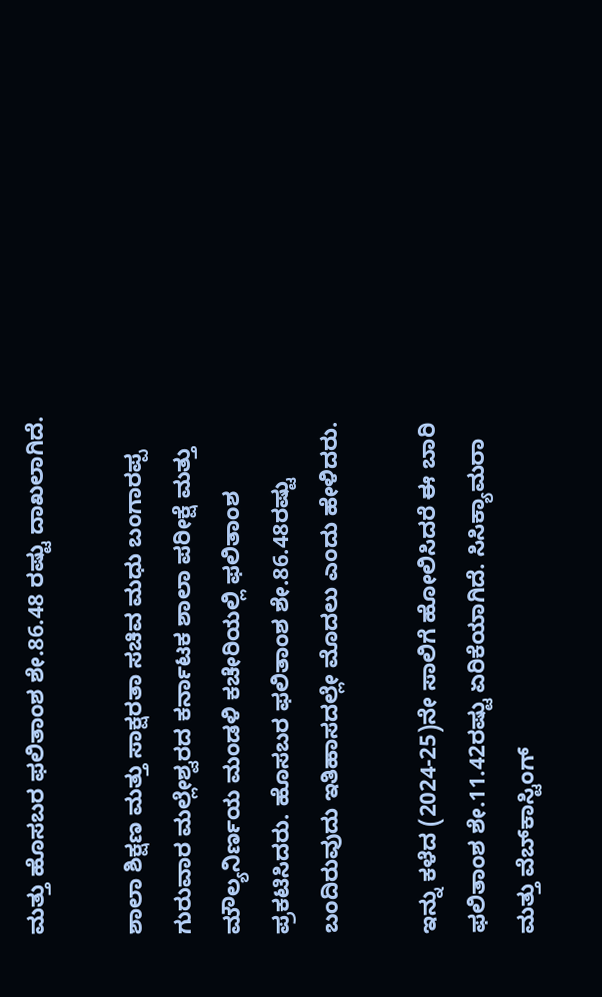ಮತ್ತು ಹೊಸಬರ ಫಲಿತಾಂಶ ಶೇ.86.48 ರಷ್ಟು ದಾಖಲಾಗಿದೆ.

ಶಾಲಾ ಶಿಕ್ಷಣ ಮತ್ತು ಸಾಕ್ಷರತಾ ಸಚಿವ ಮಧು ಬಂಗಾರಪ್ಪ ಗುರುವಾರ ಮಲ್ಲೇಶ್ವರದ ಕರ್ನಾಟಕ ಶಾಲಾ ಪರೀಕ್ಷೆ ಮತ್ತು ಮೌಲ್ಯನಿರ್ಣಯ ಮಂಡಳಿ ಕಚೇರಿಯಲ್ಲಿ ಫಲಿತಾಂಶ ಪ್ರಕಟಿಸಿದರು. ಹೊಸಬರ ಫಲಿತಾಂಶ ಶೇ.86.48ರಷ್ಟು ಬಂದಿರುವುದು ಇತಿಹಾಸದಲ್ಲೇ ಮೊದಲು ಎಂದು ಹೇಳಿದರು.

ಇನ್ನು ಕಳೆದ (2024-25)ನೇ ಸಾಲಿಗೆ ಹೋಲಿಸಿದರೆ ಈ ಬಾರಿ ಫಲಿತಾಂಶ ಶೇ.11.42ರಷ್ಟು ಏರಿಕೆಯಾಗಿದೆ. ಸಿಸಿಕ್ಯಾಮರಾ ಮತ್ತು ವೆಬ್‌ಕಾಸ್ಟಿಂಗ್‌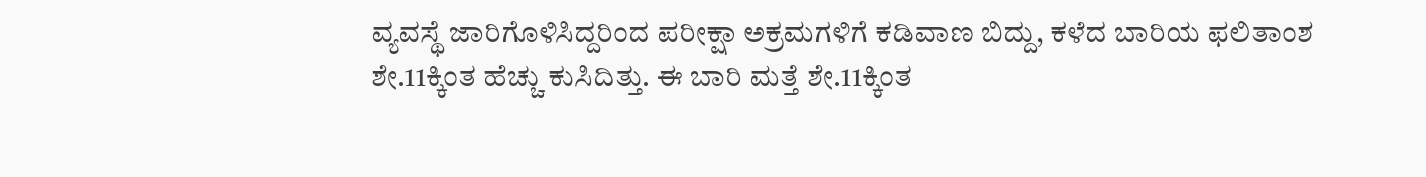ವ್ಯವಸ್ಥೆ ಜಾರಿಗೊಳಿಸಿದ್ದರಿಂದ ಪರೀಕ್ಷಾ ಅಕ್ರಮಗಳಿಗೆ ಕಡಿವಾಣ ಬಿದ್ದು, ಕಳೆದ ಬಾರಿಯ ಫಲಿತಾಂಶ ಶೇ.11ಕ್ಕಿಂತ ಹೆಚ್ಚು ಕುಸಿದಿತ್ತು. ಈ ಬಾರಿ ಮತ್ತೆ ಶೇ.11ಕ್ಕಿಂತ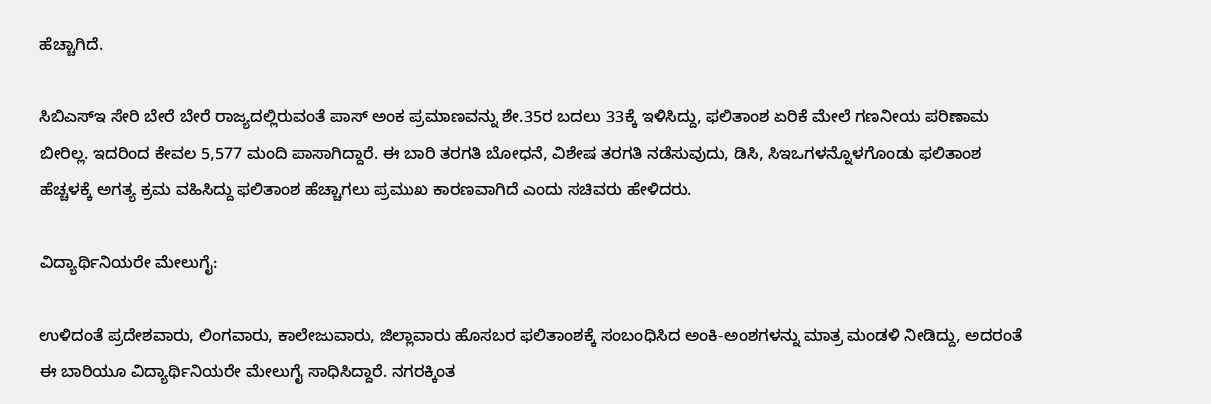ಹೆಚ್ಚಾಗಿದೆ.

ಸಿಬಿಎಸ್‌ಇ ಸೇರಿ ಬೇರೆ ಬೇರೆ ರಾಜ್ಯದಲ್ಲಿರುವಂತೆ ಪಾಸ್‌ ಅಂಕ ಪ್ರಮಾಣವನ್ನು ಶೇ.35ರ ಬದಲು 33ಕ್ಕೆ ಇಳಿಸಿದ್ದು, ಫಲಿತಾಂಶ ಏರಿಕೆ ಮೇಲೆ ಗಣನೀಯ ಪರಿಣಾಮ ಬೀರಿಲ್ಲ. ಇದರಿಂದ ಕೇವಲ 5,577 ಮಂದಿ ಪಾಸಾಗಿದ್ದಾರೆ. ಈ ಬಾರಿ ತರಗತಿ ಬೋಧನೆ, ವಿಶೇಷ ತರಗತಿ ನಡೆಸುವುದು, ಡಿಸಿ, ಸಿಇಒಗಳನ್ನೊಳಗೊಂಡು ಫಲಿತಾಂಶ ಹೆಚ್ಚಳಕ್ಕೆ ಅಗತ್ಯ ಕ್ರಮ ವಹಿಸಿದ್ದು ಫಲಿತಾಂಶ ಹೆಚ್ಚಾಗಲು ಪ್ರಮುಖ ಕಾರಣವಾಗಿದೆ ಎಂದು ಸಚಿವರು ಹೇಳಿದರು.

ವಿದ್ಯಾರ್ಥಿನಿಯರೇ ಮೇಲುಗೈ:

ಉಳಿದಂತೆ ಪ್ರದೇಶವಾರು, ಲಿಂಗವಾರು, ಕಾಲೇಜುವಾರು, ಜಿಲ್ಲಾವಾರು ಹೊಸಬರ ಫಲಿತಾಂಶಕ್ಕೆ ಸಂಬಂಧಿಸಿದ ಅಂಕಿ-ಅಂಶಗಳನ್ನು ಮಾತ್ರ ಮಂಡಳಿ ನೀಡಿದ್ದು, ಅದರಂತೆ ಈ ಬಾರಿಯೂ ವಿದ್ಯಾರ್ಥಿನಿಯರೇ ಮೇಲುಗೈ ಸಾಧಿಸಿದ್ದಾರೆ. ನಗರಕ್ಕಿಂತ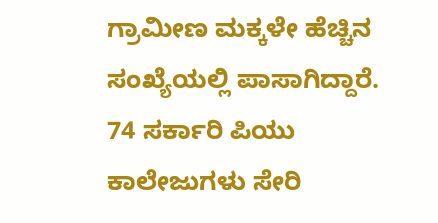ಗ್ರಾಮೀಣ ಮಕ್ಕಳೇ ಹೆಚ್ಚಿನ ಸಂಖ್ಯೆಯಲ್ಲಿ ಪಾಸಾಗಿದ್ದಾರೆ. 74 ಸರ್ಕಾರಿ ಪಿಯು ಕಾಲೇಜುಗಳು ಸೇರಿ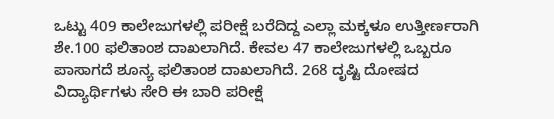ಒಟ್ಟು 409 ಕಾಲೇಜುಗಳಲ್ಲಿ ಪರೀಕ್ಷೆ ಬರೆದಿದ್ದ ಎಲ್ಲಾ ಮಕ್ಕಳೂ ಉತ್ತೀರ್ಣರಾಗಿ ಶೇ.100 ಫಲಿತಾಂಶ ದಾಖಲಾಗಿದೆ. ಕೇವಲ 47 ಕಾಲೇಜುಗಳಲ್ಲಿ ಒಬ್ಬರೂ ಪಾಸಾಗದೆ ಶೂನ್ಯ ಫಲಿತಾಂಶ ದಾಖಲಾಗಿದೆ. 268 ದೃಷ್ಟಿ ದೋಷದ ವಿದ್ಯಾರ್ಥಿಗಳು ಸೇರಿ ಈ ಬಾರಿ ಪರೀಕ್ಷೆ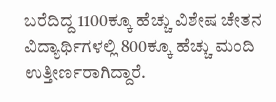ಬರೆದಿದ್ದ 1100ಕ್ಕೂ ಹೆಚ್ಚು ವಿಶೇಷ ಚೇತನ ವಿದ್ಯಾರ್ಥಿಗಳಲ್ಲಿ 800ಕ್ಕೂ ಹೆಚ್ಚು ಮಂದಿ ಉತ್ತೀರ್ಣರಾಗಿದ್ದಾರೆ.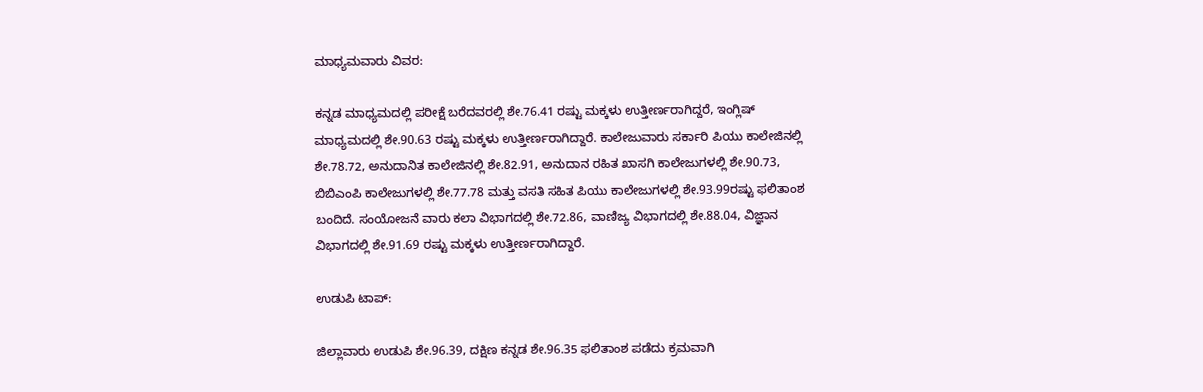ಮಾಧ್ಯಮವಾರು ವಿವರ:

ಕನ್ನಡ ಮಾಧ್ಯಮದಲ್ಲಿ ಪರೀಕ್ಷೆ ಬರೆದವರಲ್ಲಿ ಶೇ.76.41 ರಷ್ಟು ಮಕ್ಕಳು ಉತ್ತೀರ್ಣರಾಗಿದ್ದರೆ, ಇಂಗ್ಲಿಷ್ ಮಾಧ್ಯಮದಲ್ಲಿ ಶೇ.90.63 ರಷ್ಟು ಮಕ್ಕಳು ಉತ್ತೀರ್ಣರಾಗಿದ್ದಾರೆ. ಕಾಲೇಜುವಾರು ಸರ್ಕಾರಿ ಪಿಯು ಕಾಲೇಜಿನಲ್ಲಿ ಶೇ.78.72, ಅನುದಾನಿತ ಕಾಲೇಜಿನಲ್ಲಿ ಶೇ.82.91, ಅನುದಾನ ರಹಿತ ಖಾಸಗಿ ಕಾಲೇಜುಗಳಲ್ಲಿ ಶೇ.90.73, ಬಿಬಿಎಂಪಿ ಕಾಲೇಜುಗಳಲ್ಲಿ ಶೇ.77.78 ಮತ್ತು ವಸತಿ ಸಹಿತ ಪಿಯು ಕಾಲೇಜುಗಳಲ್ಲಿ ಶೇ.93.99ರಷ್ಟು ಫಲಿತಾಂಶ ಬಂದಿದೆ. ಸಂಯೋಜನೆ ವಾರು ಕಲಾ ವಿಭಾಗದಲ್ಲಿ ಶೇ.72.86, ವಾಣಿಜ್ಯ ವಿಭಾಗದಲ್ಲಿ ಶೇ.88.04, ವಿಜ್ಞಾನ ವಿಭಾಗದಲ್ಲಿ ಶೇ.91.69 ರಷ್ಟು ಮಕ್ಕಳು ಉತ್ತೀರ್ಣರಾಗಿದ್ದಾರೆ.

ಉಡುಪಿ ಟಾಪ್‌:

ಜಿಲ್ಲಾವಾರು ಉಡುಪಿ ಶೇ.96.39, ದಕ್ಷಿಣ ಕನ್ನಡ ಶೇ.96.35 ಫಲಿತಾಂಶ ಪಡೆದು ಕ್ರಮವಾಗಿ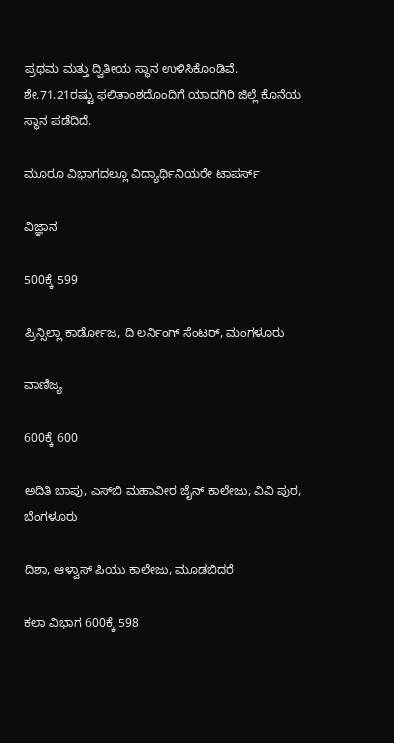ಪ್ರಥಮ ಮತ್ತು ದ್ವಿತೀಯ ಸ್ಥಾನ ಉಳಿಸಿಕೊಂಡಿವೆ. ಶೇ.71.21ರಷ್ಟು ಫಲಿತಾಂಶದೊಂದಿಗೆ ಯಾದಗಿರಿ ಜಿಲ್ಲೆ ಕೊನೆಯ ಸ್ಥಾನ ಪಡೆದಿದೆ.

ಮೂರೂ ವಿಭಾಗದಲ್ಲೂ ವಿದ್ಯಾರ್ಥಿನಿಯರೇ ಟಾಪರ್ಸ್‌

ವಿಜ್ಞಾನ

500ಕ್ಕೆ 599

ಪ್ರಿನ್ಸಿಲ್ಲಾ ಕಾರ್ಡೋಜ, ದಿ ಲರ್ನಿಂಗ್‌ ಸೆಂಟರ್‌, ಮಂಗಳೂರು

ವಾಣಿಜ್ಯ

600ಕ್ಕೆ 600

ಅದಿತಿ ಬಾಪು, ಎಸ್‌ಬಿ ಮಹಾವೀರ ಜೈನ್‌ ಕಾಲೇಜು, ವಿವಿ ಪುರ, ಬೆಂಗಳೂರು

ದಿಶಾ, ಆಳ್ವಾಸ್‌ ಪಿಯು ಕಾಲೇಜು, ಮೂಡಬಿದರೆ

ಕಲಾ ವಿಭಾಗ 600ಕ್ಕೆ 598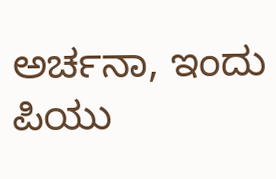ಅರ್ಚನಾ, ಇಂದು ಪಿಯು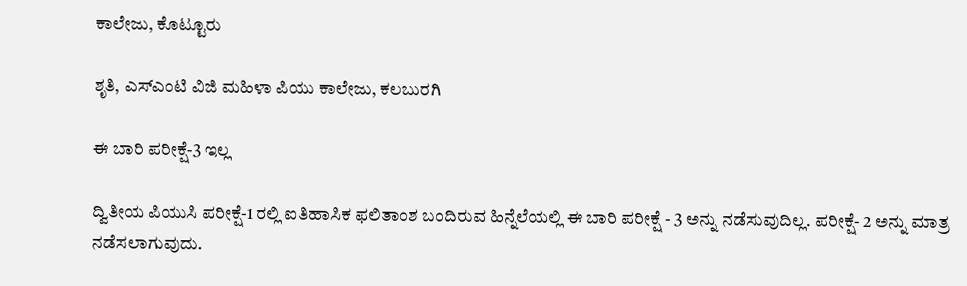ಕಾಲೇಜು, ಕೊಟ್ಟೂರು

ಶೃತಿ, ಎಸ್‌ಎಂಟಿ ವಿಜಿ ಮಹಿಳಾ ಪಿಯು ಕಾಲೇಜು, ಕಲಬುರಗಿ

ಈ ಬಾರಿ ಪರೀಕ್ಷೆ-3 ಇಲ್ಲ

ದ್ವಿತೀಯ ಪಿಯುಸಿ ಪರೀಕ್ಷೆ-1 ರಲ್ಲಿ ಐತಿಹಾಸಿಕ ಫಲಿತಾಂಶ ಬಂದಿರುವ ಹಿನ್ನೆಲೆಯಲ್ಲಿ ಈ ಬಾರಿ ಪರೀಕ್ಷೆ - 3 ಅನ್ನು ನಡೆಸುವುದಿಲ್ಲ. ಪರೀಕ್ಷೆ- 2 ಅನ್ನು ಮಾತ್ರ ನಡೆಸಲಾಗುವುದು.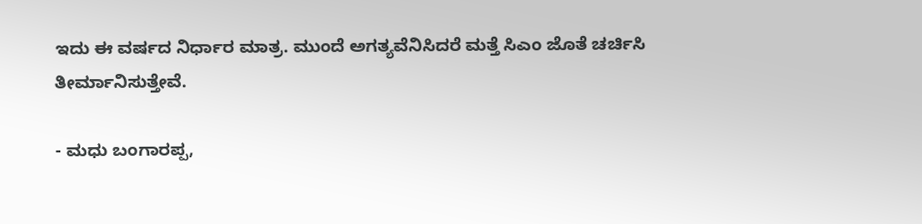ಇದು ಈ ವರ್ಷದ ನಿರ್ಧಾರ ಮಾತ್ರ. ಮುಂದೆ ಅಗತ್ಯವೆನಿಸಿದರೆ ಮತ್ತೆ ಸಿಎಂ ಜೊತೆ ಚರ್ಚಿಸಿ ತೀರ್ಮಾನಿಸುತ್ತೇವೆ.

- ಮಧು ಬಂಗಾರಪ್ಪ,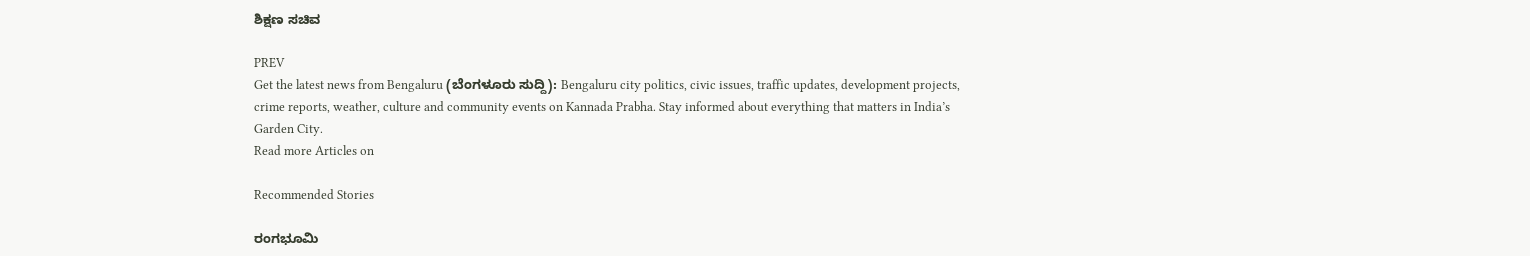ಶಿಕ್ಷಣ ಸಚಿವ

PREV
Get the latest news from Bengaluru (ಬೆಂಗಳೂರು ಸುದ್ದಿ): Bengaluru city politics, civic issues, traffic updates, development projects, crime reports, weather, culture and community events on Kannada Prabha. Stay informed about everything that matters in India’s Garden City.
Read more Articles on

Recommended Stories

ರಂಗಭೂಮಿ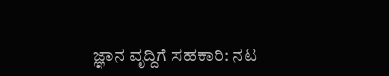ಜ್ಞಾನ ವೃದ್ದಿಗೆ ಸಹಕಾರಿ: ನಟ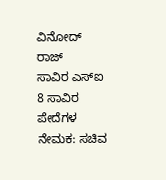ವಿನೋದ್ ರಾಜ್
ಸಾವಿರ ಎಸ್‌ಐ 8 ಸಾವಿರ ಪೇದೆಗಳ ನೇಮಕ: ಸಚಿವ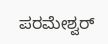ಪರಮೇಶ್ವರ್